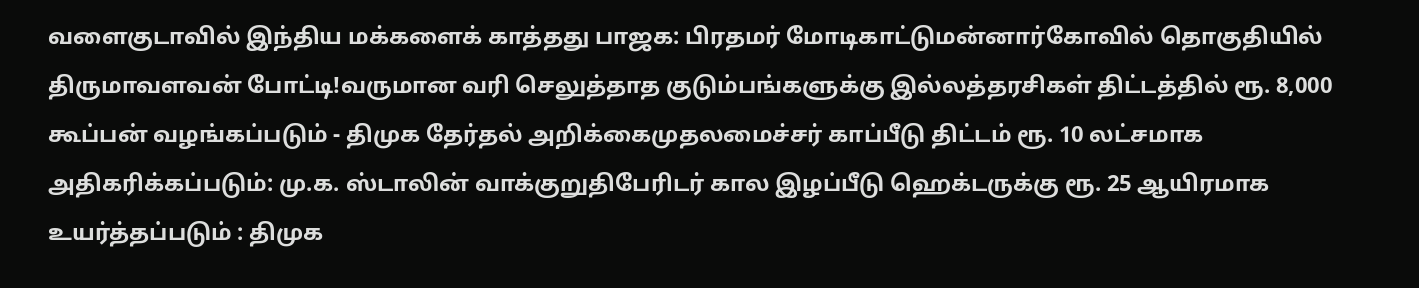வளைகுடாவில் இந்திய மக்களைக் காத்தது பாஜக: பிரதமர் மோடிகாட்டுமன்னார்கோவில் தொகுதியில் திருமாவளவன் போட்டி!வருமான வரி செலுத்தாத குடும்பங்களுக்கு இல்லத்தரசிகள் திட்டத்தில் ரூ. 8,000 கூப்பன் வழங்கப்படும் - திமுக தேர்தல் அறிக்கைமுதலமைச்சர் காப்பீடு திட்டம் ரூ. 10 லட்சமாக அதிகரிக்கப்படும்: மு.க. ஸ்டாலின் வாக்குறுதிபேரிடர் கால இழப்பீடு ஹெக்டருக்கு ரூ. 25 ஆயிரமாக உயர்த்தப்படும் : திமுக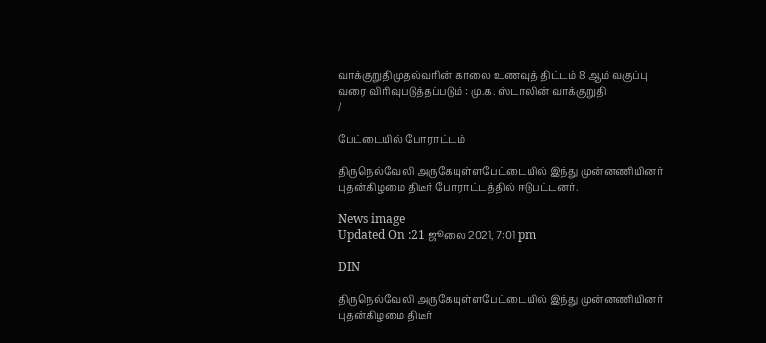வாக்குறுதிமுதல்வரின் காலை உணவுத் திட்டம் 8 ஆம் வகுப்பு வரை விரிவுபடுத்தப்படும் : மு.க. ஸ்டாலின் வாக்குறுதி
/

பேட்டையில் போராட்டம்

திருநெல்வேலி அருகேயுள்ளபேட்டையில் இந்து முன்னணியினர் புதன்கிழமை திடீர் போராட்டத்தில் ஈடுபட்டனர்.

News image
Updated On :21 ஜூலை 2021, 7:01 pm

DIN

திருநெல்வேலி அருகேயுள்ளபேட்டையில் இந்து முன்னணியினர் புதன்கிழமை திடீர்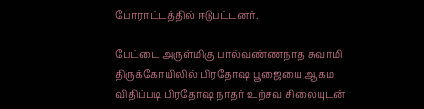போராட்டத்தில் ஈடுபட்டனர்.

பேட்டை அருள்மிகு பால்வண்ணநாத சுவாமி திருக்கோயிலில் பிரதோஷ பூஜையை ஆகம விதிப்படி பிரதோஷ நாதர் உற்சவ சிலையுடன்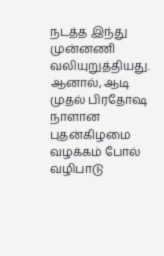நடத்த இந்து முன்னணி வலியுறுத்தியது. ஆனால், ஆடி முதல் பிரதோஷ நாளான புதன்கிழமை வழக்கம் போல் வழிபாடு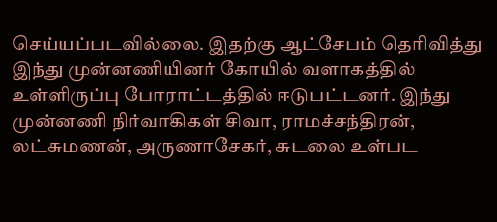செய்யப்படவில்லை. இதற்கு ஆட்சேபம் தெரிவித்து இந்து முன்னணியினர் கோயில் வளாகத்தில் உள்ளிருப்பு போராட்டத்தில் ஈடுபட்டனர். இந்து முன்னணி நிர்வாகிகள் சிவா, ராமச்சந்திரன், லட்சுமணன், அருணாசேகர், சுடலை உள்பட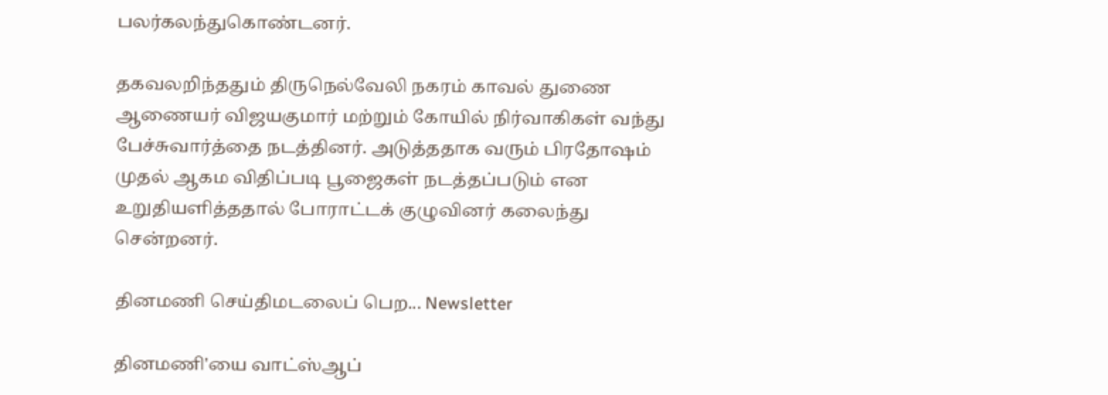பலர்கலந்துகொண்டனர்.

தகவலறிந்ததும் திருநெல்வேலி நகரம் காவல் துணை ஆணையர் விஜயகுமார் மற்றும் கோயில் நிர்வாகிகள் வந்து பேச்சுவார்த்தை நடத்தினர். அடுத்ததாக வரும் பிரதோஷம் முதல் ஆகம விதிப்படி பூஜைகள் நடத்தப்படும் என உறுதியளித்ததால் போராட்டக் குழுவினர் கலைந்து சென்றனர்.

தினமணி செய்திமடலைப் பெற... Newsletter

தினமணி'யை வாட்ஸ்ஆப்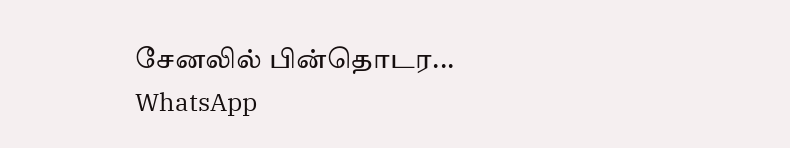சேனலில் பின்தொடர... WhatsApp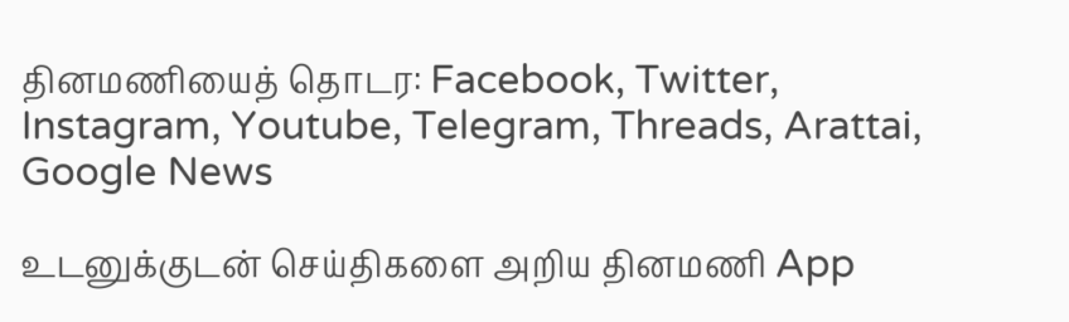தினமணியைத் தொடர: Facebook, Twitter, Instagram, Youtube, Telegram, Threads, Arattai, Google News

உடனுக்குடன் செய்திகளை அறிய தினமணி App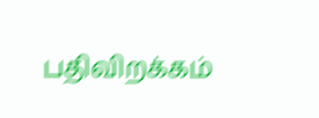பதிவிறக்கம்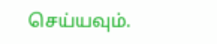செய்யவும்.